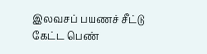இலவசப் பயணச் சீட்டு கேட்ட பெண்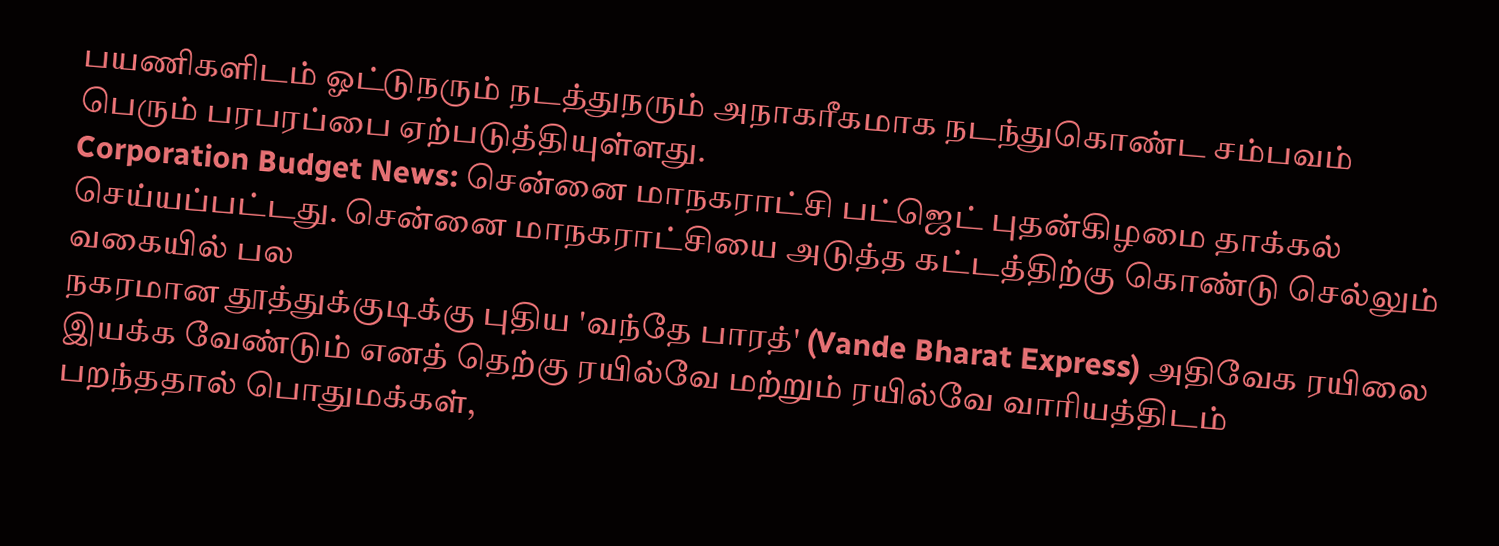பயணிகளிடம் ஓட்டுநரும் நடத்துநரும் அநாகரீகமாக நடந்துகொண்ட சம்பவம் பெரும் பரபரப்பை ஏற்படுத்தியுள்ளது.
Corporation Budget News: சென்னை மாநகராட்சி பட்ஜெட் புதன்கிழமை தாக்கல் செய்யப்பட்டது. சென்னை மாநகராட்சியை அடுத்த கட்டத்திற்கு கொண்டு செல்லும் வகையில் பல
நகரமான தூத்துக்குடிக்கு புதிய 'வந்தே பாரத்' (Vande Bharat Express) அதிவேக ரயிலை இயக்க வேண்டும் எனத் தெற்கு ரயில்வே மற்றும் ரயில்வே வாரியத்திடம்
பறந்ததால் பொதுமக்கள்,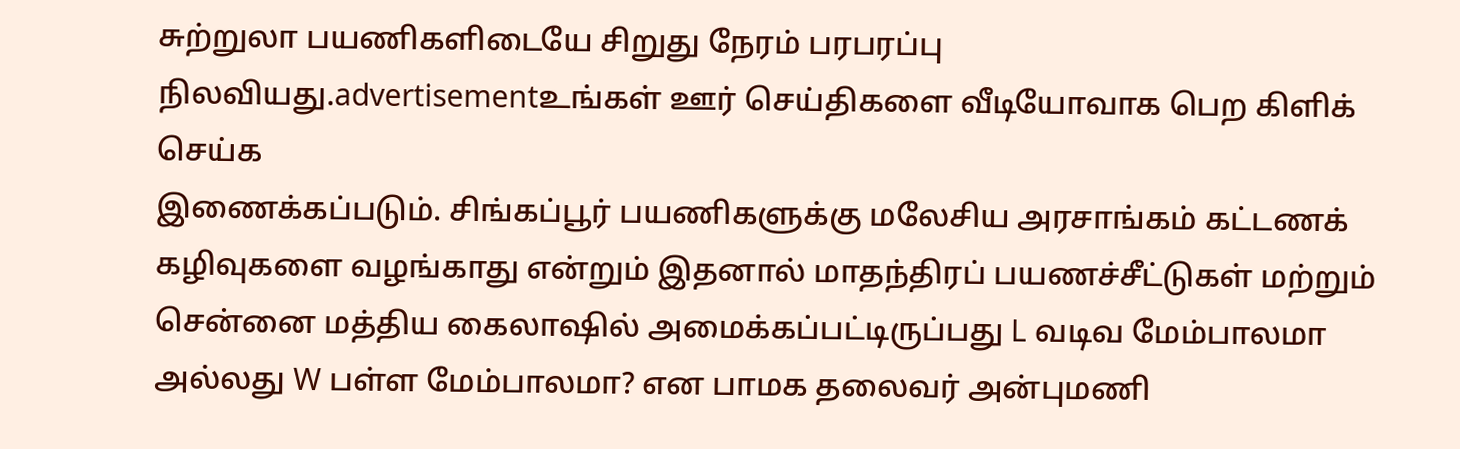சுற்றுலா பயணிகளிடையே சிறுது நேரம் பரபரப்பு நிலவியது.advertisementஉங்கள் ஊர் செய்திகளை வீடியோவாக பெற கிளிக் செய்க
இணைக்கப்படும். சிங்கப்பூர் பயணிகளுக்கு மலேசிய அரசாங்கம் கட்டணக் கழிவுகளை வழங்காது என்றும் இதனால் மாதந்திரப் பயணச்சீட்டுகள் மற்றும்
சென்னை மத்திய கைலாஷில் அமைக்கப்பட்டிருப்பது L வடிவ மேம்பாலமா அல்லது W பள்ள மேம்பாலமா? என பாமக தலைவர் அன்புமணி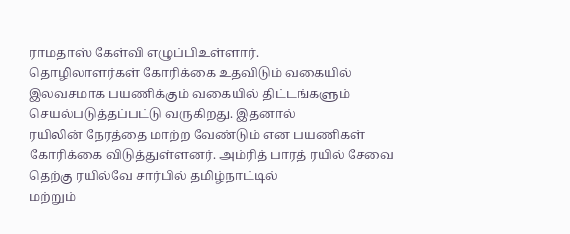ராமதாஸ் கேள்வி எழுப்பிஉள்ளார்.
தொழிலாளர்கள் கோரிக்கை உதவிடும் வகையில் இலவசமாக பயணிக்கும் வகையில் திட்டங்களும் செயல்படுத்தப்பட்டு வருகிறது. இதனால்
ரயிலின் நேரத்தை மாற்ற வேண்டும் என பயணிகள் கோரிக்கை விடுத்துள்ளனர். அம்ரித் பாரத் ரயில் சேவை தெற்கு ரயில்வே சார்பில் தமிழ்நாட்டில்
மற்றும்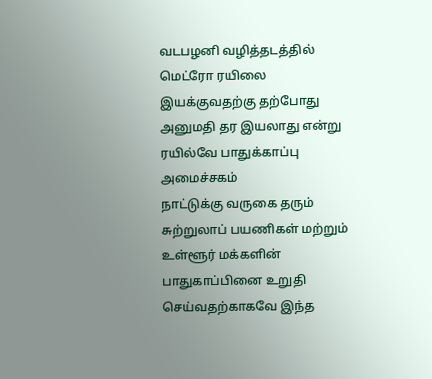வடபழனி வழித்தடத்தில் மெட்ரோ ரயிலை இயக்குவதற்கு தற்போது அனுமதி தர இயலாது என்று ரயில்வே பாதுக்காப்பு அமைச்சகம்
நாட்டுக்கு வருகை தரும் சுற்றுலாப் பயணிகள் மற்றும் உள்ளூர் மக்களின் பாதுகாப்பினை உறுதி செய்வதற்காகவே இந்த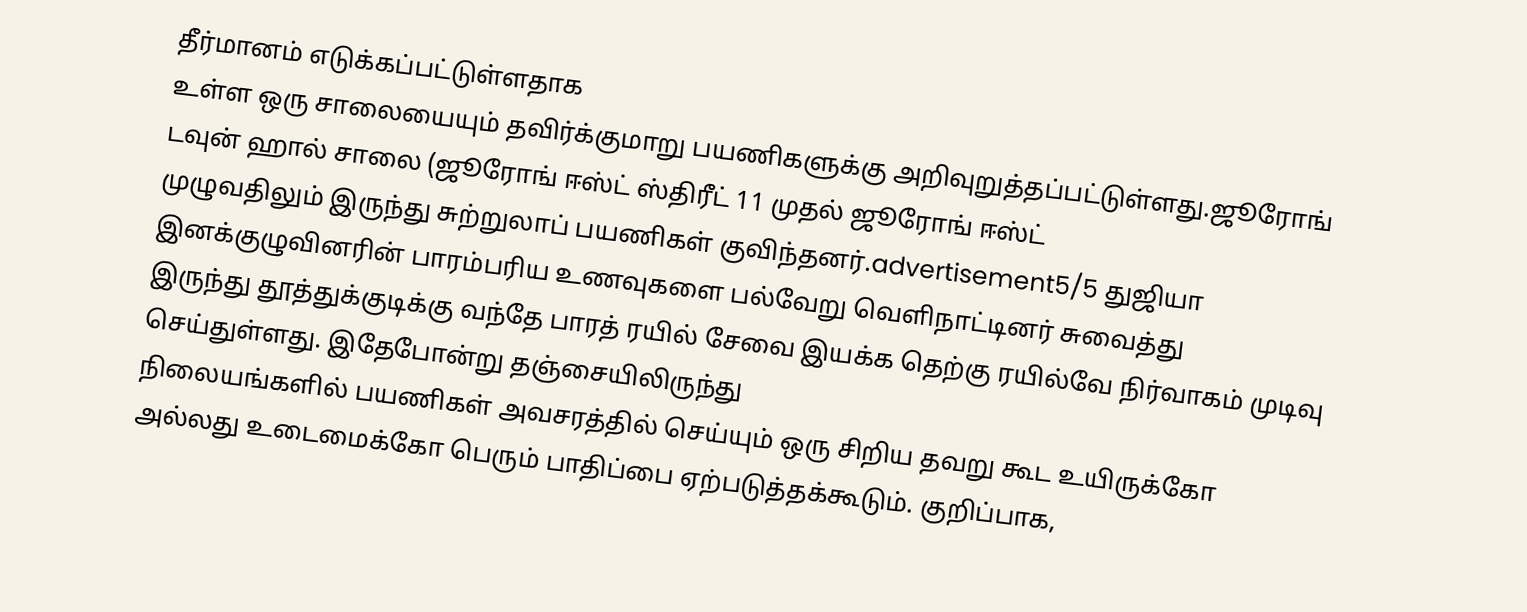தீர்மானம் எடுக்கப்பட்டுள்ளதாக
உள்ள ஒரு சாலையையும் தவிர்க்குமாறு பயணிகளுக்கு அறிவுறுத்தப்பட்டுள்ளது.ஜூரோங் டவுன் ஹால் சாலை (ஜூரோங் ஈஸ்ட் ஸ்திரீட் 11 முதல் ஜூரோங் ஈஸ்ட்
முழுவதிலும் இருந்து சுற்றுலாப் பயணிகள் குவிந்தனர்.advertisement5/5 துஜியா இனக்குழுவினரின் பாரம்பரிய உணவுகளை பல்வேறு வெளிநாட்டினர் சுவைத்து
இருந்து தூத்துக்குடிக்கு வந்தே பாரத் ரயில் சேவை இயக்க தெற்கு ரயில்வே நிர்வாகம் முடிவு செய்துள்ளது. இதேபோன்று தஞ்சையிலிருந்து
நிலையங்களில் பயணிகள் அவசரத்தில் செய்யும் ஒரு சிறிய தவறு கூட உயிருக்கோ அல்லது உடைமைக்கோ பெரும் பாதிப்பை ஏற்படுத்தக்கூடும். குறிப்பாக,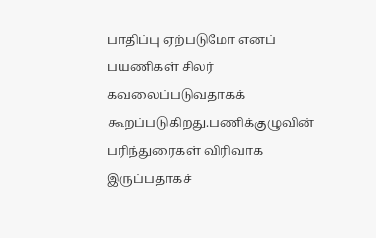பாதிப்பு ஏற்படுமோ எனப் பயணிகள் சிலர் கவலைப்படுவதாகக் கூறப்படுகிறது.பணிக்குழுவின் பரிந்துரைகள் விரிவாக இருப்பதாகச்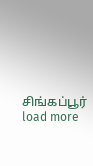சிங்கப்பூர்
load more